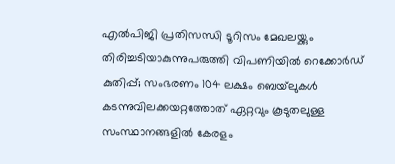എല്‍പിജി പ്രതിസന്ധി ടൂറിസം മേഖലയ്ക്കും തിരിച്ചടിയാകുന്നുപരുത്തി വിപണിയില്‍ റെക്കോര്‍ഡ് കുതിപ്പ്; സംഭരണം 104 ലക്ഷം ബെയ്‌ലുകള്‍ കടന്നുവിലക്കയറ്റത്തോത് ഏറ്റവും കൂടുതലുള്ള സംസ്ഥാനങ്ങളിൽ കേരളം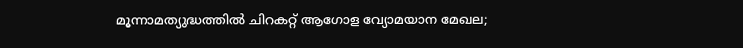മൂന്നാമത്യുദ്ധത്തില്‍ ചിറകറ്റ് ആഗോള വ്യോമയാന മേഖല;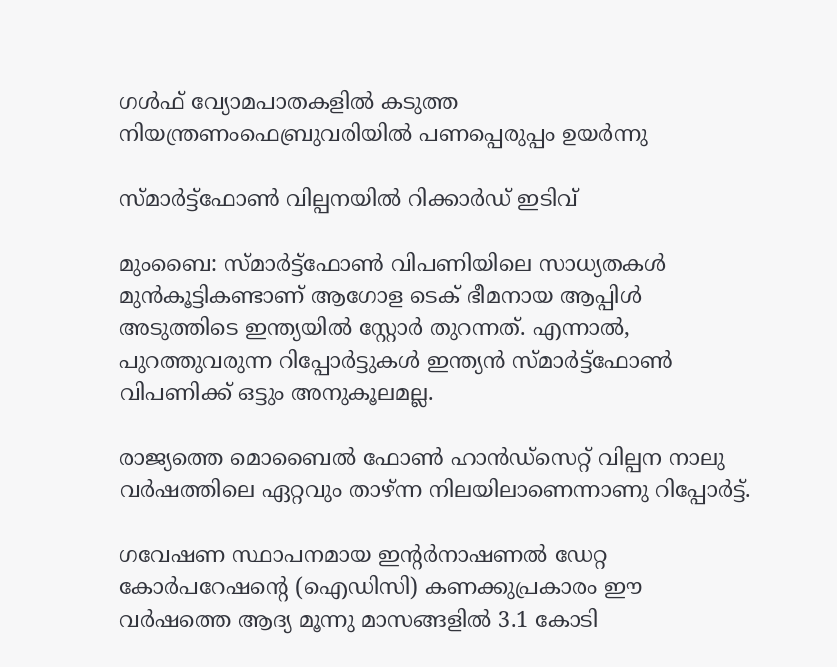ഗള്‍ഫ് വ്യോമപാതകളില്‍ കടുത്ത നിയന്ത്രണംഫെബ്രുവരിയിൽ പണപ്പെരുപ്പം ഉയർന്നു

സ്മാർട്ട്ഫോണ്‍ വില്പനയിൽ റിക്കാർഡ് ഇടിവ്

മുംബൈ: സ്മാർട്ട്ഫോണ്‍ വിപണിയിലെ സാധ്യതകൾ മുൻകൂട്ടികണ്ടാണ് ആഗോള ടെക് ഭീമനായ ആപ്പിൾ അടുത്തിടെ ഇന്ത്യയിൽ സ്റ്റോർ തുറന്നത്. എന്നാൽ, പുറത്തുവരുന്ന റിപ്പോർട്ടുകൾ ഇന്ത്യൻ സ്മാർട്ട്ഫോണ്‍ വിപണിക്ക് ഒട്ടും അനുകൂലമല്ല.

രാജ്യത്തെ മൊബൈൽ ഫോണ്‍ ഹാൻഡ്സെറ്റ് വില്പന നാലു വർഷത്തിലെ ഏറ്റവും താഴ്ന്ന നിലയിലാണെന്നാണു റിപ്പോർട്ട്.

ഗവേഷണ സ്ഥാപനമായ ഇന്‍റർനാഷണൽ ഡേറ്റ കോർപറേഷന്‍റെ (ഐഡിസി) കണക്കുപ്രകാരം ഈ വർഷത്തെ ആദ്യ മൂന്നു മാസങ്ങളിൽ 3.1 കോടി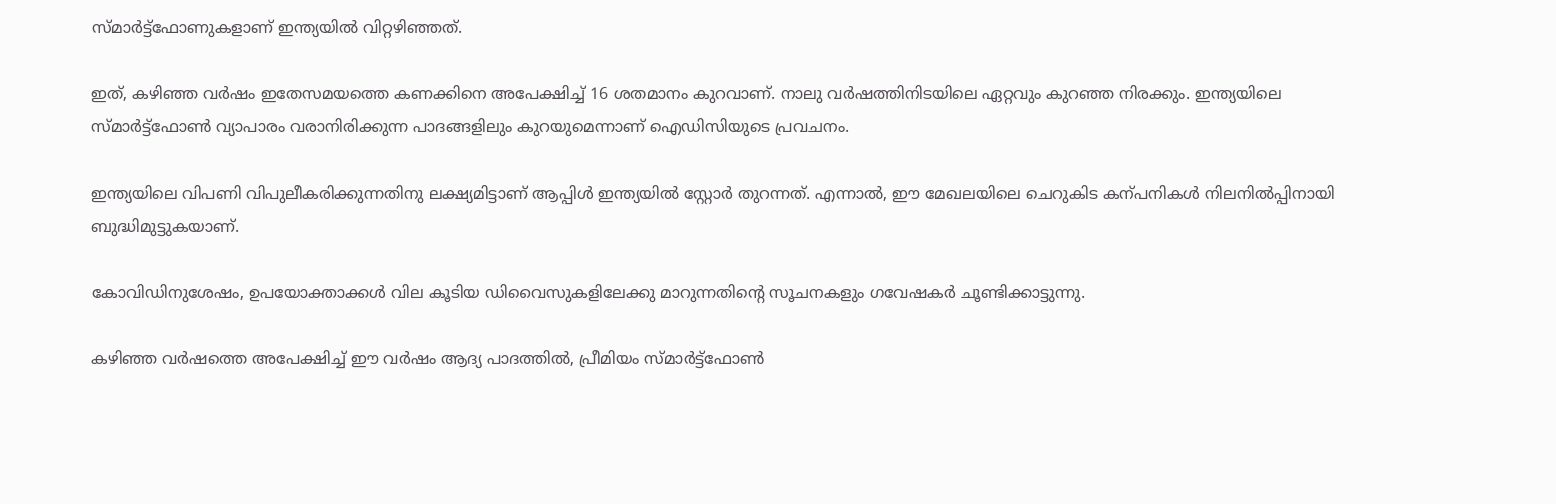സ്മാർട്ട്ഫോണുകളാണ് ഇന്ത്യയിൽ വിറ്റഴിഞ്ഞത്.

ഇത്, കഴിഞ്ഞ വർഷം ഇതേസമയത്തെ കണക്കിനെ അപേക്ഷിച്ച് 16 ശതമാനം കുറവാണ്. നാലു വർഷത്തിനിടയിലെ ഏറ്റവും കുറഞ്ഞ നിരക്കും. ഇന്ത്യയിലെ സ്മാർട്ട്ഫോണ്‍ വ്യാപാരം വരാനിരിക്കുന്ന പാദങ്ങളിലും കുറയുമെന്നാണ് ഐഡിസിയുടെ പ്രവചനം.

ഇന്ത്യയിലെ വിപണി വിപുലീകരിക്കുന്നതിനു ലക്ഷ്യമിട്ടാണ് ആപ്പിൾ ഇന്ത്യയിൽ സ്റ്റോർ തുറന്നത്. എന്നാൽ, ഈ മേഖലയിലെ ചെറുകിട കന്പനികൾ നിലനിൽപ്പിനായി ബുദ്ധിമുട്ടുകയാണ്.

കോവിഡിനുശേഷം, ഉപയോക്താക്കൾ വില കൂടിയ ഡിവൈസുകളിലേക്കു മാറുന്നതിന്‍റെ സൂചനകളും ഗവേഷകർ ചൂണ്ടിക്കാട്ടുന്നു.

കഴിഞ്ഞ വർഷത്തെ അപേക്ഷിച്ച് ഈ വർഷം ആദ്യ പാദത്തിൽ, പ്രീമിയം സ്മാർട്ട്ഫോണ്‍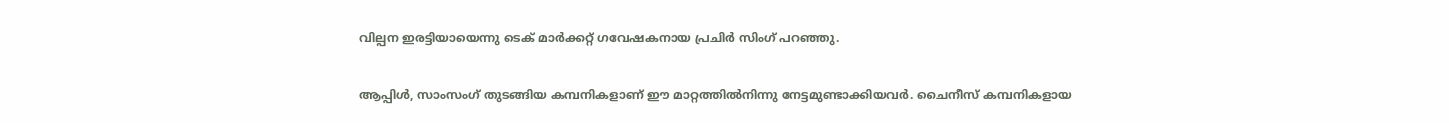വില്പന ഇരട്ടിയായെന്നു ടെക് മാർക്കറ്റ് ഗവേഷകനായ പ്രചിർ സിംഗ് പറഞ്ഞു.

ആപ്പിൾ, സാംസംഗ് തുടങ്ങിയ കമ്പനികളാണ് ഈ മാറ്റത്തിൽനിന്നു നേട്ടമുണ്ടാക്കിയവർ. ചൈനീസ് കമ്പനികളായ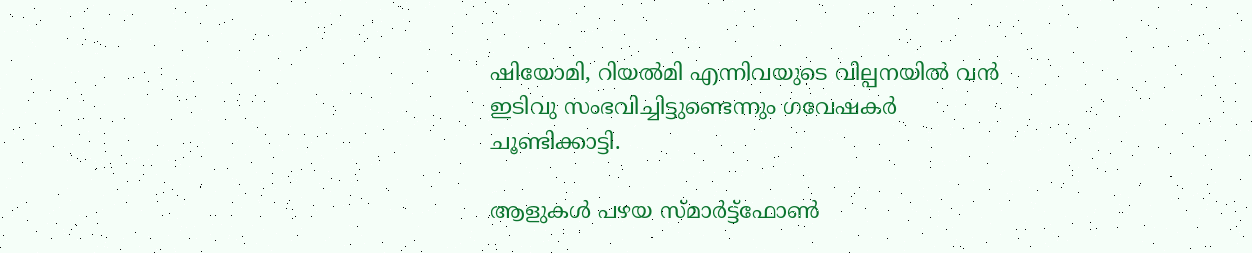ഷിയോമി, റിയൽമി എന്നിവയുടെ വില്പനയിൽ വൻ ഇടിവു സംഭവിച്ചിട്ടുണ്ടെന്നും ഗവേഷകർ ചൂണ്ടിക്കാട്ടി.

ആളുകൾ പഴയ സ്മാർട്ട്ഫോണ്‍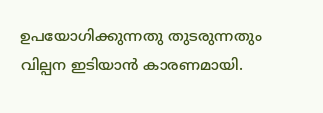ഉപയോഗിക്കുന്നതു തുടരുന്നതും വില്പന ഇടിയാൻ കാരണമായി.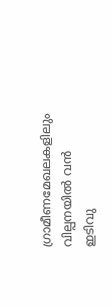ഗ്രാമീണമേഖലകളിലും വില്പനയിൽ വൻ ഇടിവു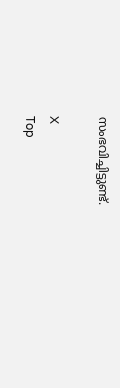സംഭവിച്ചിട്ടുണ്ട്.

X
Top